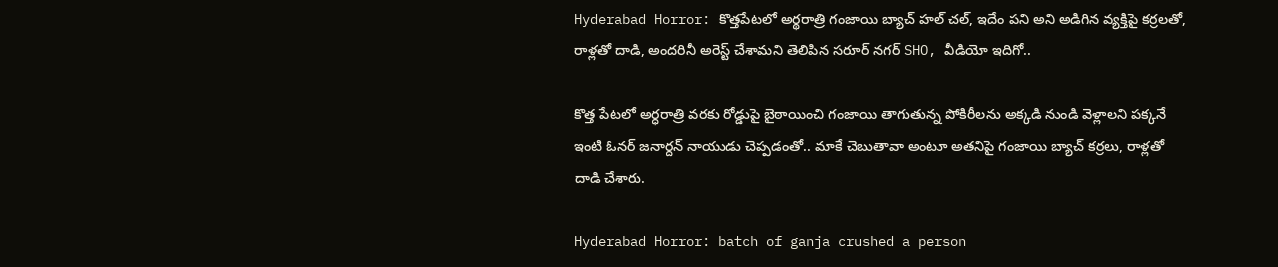Hyderabad Horror: కొత్తపేటలో అర్థరాత్రి గంజాయి బ్యాచ్ హల్ చల్, ఇదేం పని అని అడిగిన వ్యక్తిపై కర్రలతో, రాళ్లతో దాడి, అందరినీ అరెస్ట్ చేశామని తెలిపిన సరూర్ నగర్ SHO, వీడియో ఇదిగో..

కొత్త పేటలో అర్ధరాత్రి వరకు రోడ్డుపై బైఠాయించి గంజాయి తాగుతున్న పోకిరీలను అక్కడి నుండి వెళ్లాలని పక్కనే ఇంటి ఓనర్ జనార్దన్ నాయుడు చెప్పడంతో.. మాకే చెబుతావా అంటూ అతనిపై గంజాయి బ్యాచ్ కర్రలు, రాళ్లతో దాడి చేశారు.

Hyderabad Horror: batch of ganja crushed a person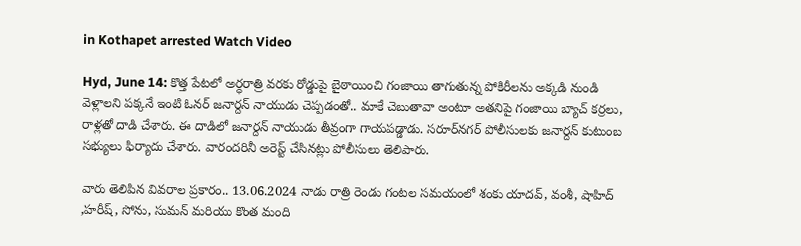in Kothapet arrested Watch Video

Hyd, June 14: కొత్త పేటలో అర్ధరాత్రి వరకు రోడ్డుపై బైఠాయించి గంజాయి తాగుతున్న పోకిరీలను అక్కడి నుండి వెళ్లాలని పక్కనే ఇంటి ఓనర్ జనార్దన్ నాయుడు చెప్పడంతో.. మాకే చెబుతావా అంటూ అతనిపై గంజాయి బ్యాచ్ కర్రలు, రాళ్లతో దాడి చేశారు. ఈ దాడిలో జనార్దన్ నాయుడు తీవ్రంగా గాయపడ్డాడు. సరూర్‌నగర్ పోలీసులకు జనార్దన్ కుటుంబ సభ్యులు ఫిర్యాదు చేశారు. వారందరినీ అరెస్ట్ చేసినట్లు పోలీసులు తెలిపారు.

వారు తెలిపిన వివరాల ప్రకారం.. 13.06.2024 నాడు రాత్రి రెండు గంటల సమయంలో శంకు యాదవ్, వంశీ, షాహిద్ ,హరీష్, సోను, సుమన్ మరియు కొంత మంది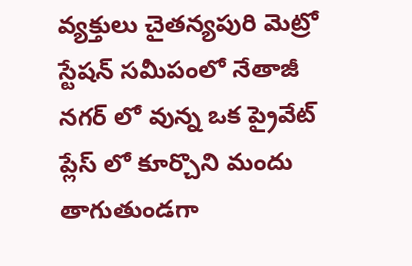వ్యక్తులు చైతన్యపురి మెట్రో స్టేషన్ సమీపంలో నేతాజీ నగర్ లో వున్న ఒక ప్రైవేట్ ప్లేస్ లో కూర్చొని మందు తాగుతుండగా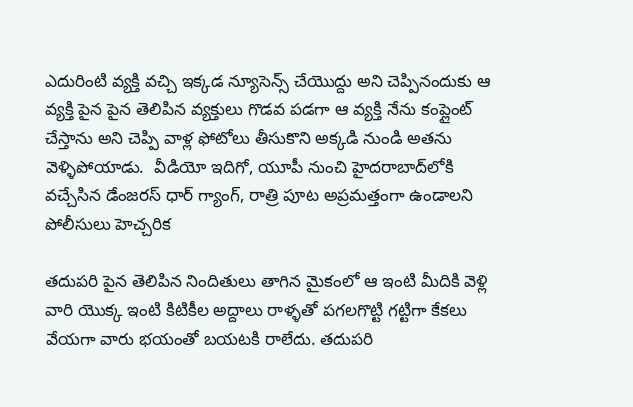ఎదురింటి వ్యక్తి వచ్చి ఇక్కడ న్యూసెన్స్ చేయొద్దు అని చెప్పినందుకు ఆ వ్యక్తి పైన పైన తెలిపిన వ్యక్తులు గొడవ పడగా ఆ వ్యక్తి నేను కంప్లైంట్ చేస్తాను అని చెప్పి వాళ్ల ఫోటోలు తీసుకొని అక్కడి నుండి అతను వెళ్ళిపోయాడు.  వీడియో ఇదిగో, యూపీ నుంచి హైదరాబాద్‌లోకి వచ్చేసిన డేంజరస్ ధార్ గ్యాంగ్, రాత్రి పూట అప్రమత్తంగా ఉండాలని పోలీసులు హెచ్చరిక

తదుపరి పైన తెలిపిన నిందితులు తాగిన మైకంలో ఆ ఇంటి మీదికి వెళ్లి వారి యొక్క ఇంటి కిటికీల అద్దాలు రాళ్ళతో పగలగొట్టి గట్టిగా కేకలు వేయగా వారు భయంతో బయటకి రాలేదు. తదుపరి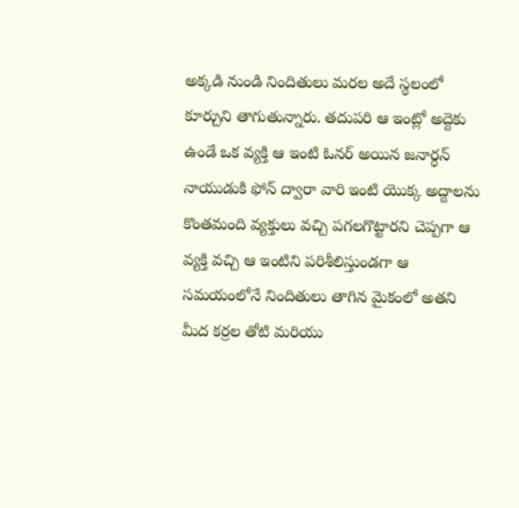అక్కడి నుండి నిందితులు మరల అదే స్థలంలో కూర్చుని తాగుతున్నారు. తదుపరి ఆ ఇంట్లో అద్దెకు ఉండే ఒక వ్యక్తి ఆ ఇంటి ఓనర్ అయిన జనార్ధన్ నాయుడుకి ఫోన్ ద్వారా వారి ఇంటి యొక్క అద్దాలను కొంతమంది వ్యక్తులు వచ్చి పగలగొట్టారని చెప్పగా ఆ వ్యక్తి వచ్చి ఆ ఇంటిని పరిశీలిస్తుండగా ఆ సమయంలోనే నిందితులు తాగిన మైకంలో అతని మీద కర్రల తోటి మరియు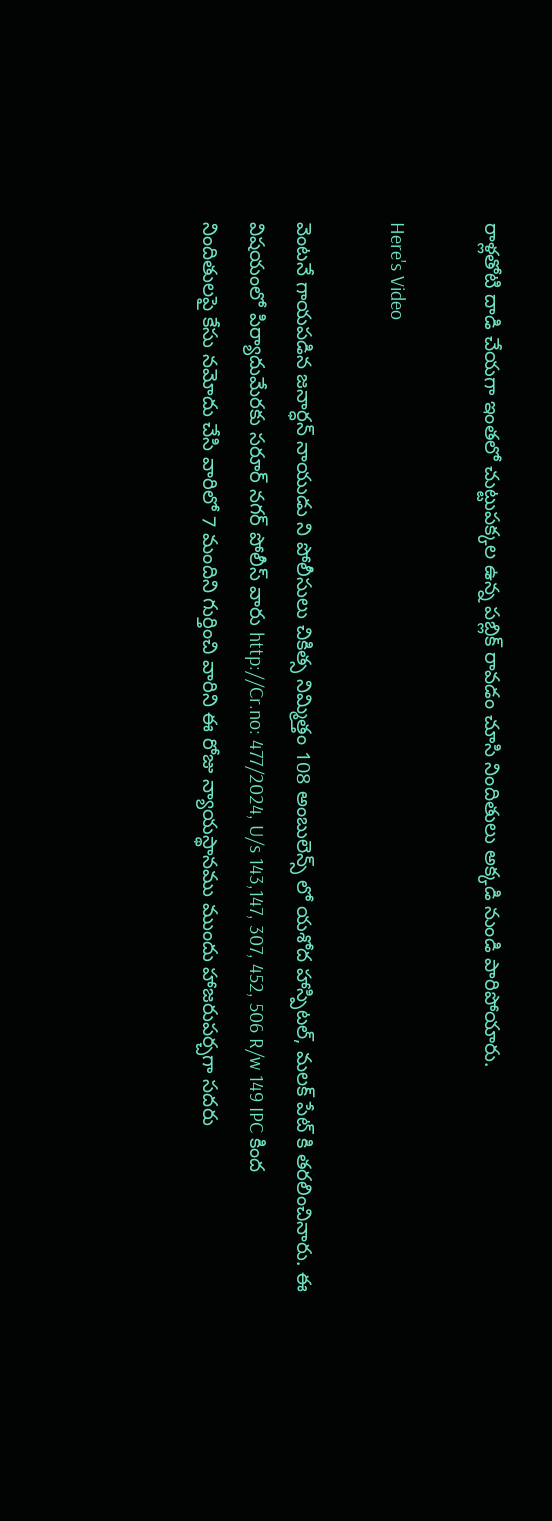రాళ్లతోటి దాడి చేయగా ఇంతలో చుట్టుపక్కల ఉన్న పబ్లిక్ రావడం చూసి నిందితులు అక్కడి నుండి పారిపోయారు.

Here's Video

వెంటనే గాయపడిన జనార్ధన్ నాయుడు ని పోలీసులు చికిత్స నిమ్మిత్తం 108 అంబులెన్స్ లో యశోద హాస్పిటల్, మలక్ పేట్ కి తరలించినారు. ఈ విషయంలో పిర్యాదుమేరకు సరూర్ నగర్ పోలీస్ వారు http://Cr.no: 477/2024, U/s 143,147, 307, 452, 506 R/w 149 IPC కింద నిందితులపై కేసు నమోదు చేసి వారిలో 7 మందిని గుర్తించి వారిని ఈ రోజు న్యాయస్థానము ముందు హాజరుపర్చగా సదరు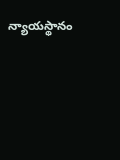న్యాయస్థానం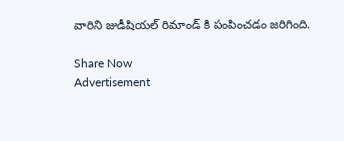వారిని జుడీషియల్ రిమాండ్ కి పంపించడం జరిగింది.

Share Now
Advertisement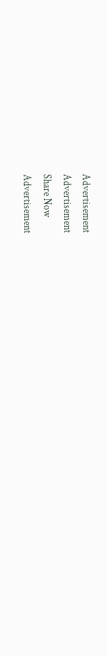Advertisement
Advertisement
Share Now
Advertisement